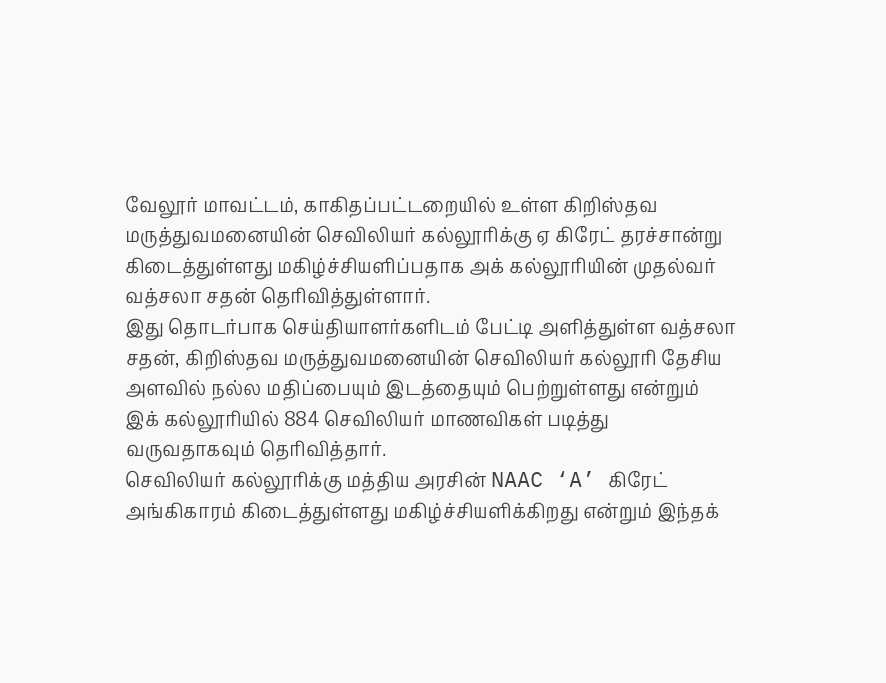வேலூர் மாவட்டம், காகிதப்பட்டறையில் உள்ள கிறிஸ்தவ மருத்துவமனையின் செவிலியர் கல்லூரிக்கு ஏ கிரேட் தரச்சான்று கிடைத்துள்ளது மகிழ்ச்சியளிப்பதாக அக் கல்லூரியின் முதல்வர் வத்சலா சதன் தெரிவித்துள்ளார்.
இது தொடர்பாக செய்தியாளர்களிடம் பேட்டி அளித்துள்ள வத்சலா சதன், கிறிஸ்தவ மருத்துவமனையின் செவிலியர் கல்லூரி தேசிய அளவில் நல்ல மதிப்பையும் இடத்தையும் பெற்றுள்ளது என்றும் இக் கல்லூரியில் 884 செவிலியர் மாணவிகள் படித்து வருவதாகவும் தெரிவித்தார்.
செவிலியர் கல்லூரிக்கு மத்திய அரசின் NAAC ‘A’ கிரேட் அங்கிகாரம் கிடைத்துள்ளது மகிழ்ச்சியளிக்கிறது என்றும் இந்தக்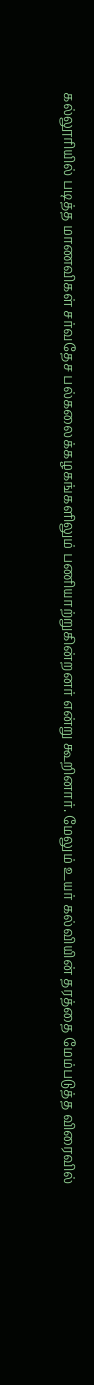கல்லூரியில் படித்த மாணவிகள் சர்வதேச பல்கலைக்கழகங்களிலும் பணியாற்றுகின்றனர் என்று கூறினார். மேலும் உயர் கல்வியின் தரத்தை மேம்படுத்த விரைவில்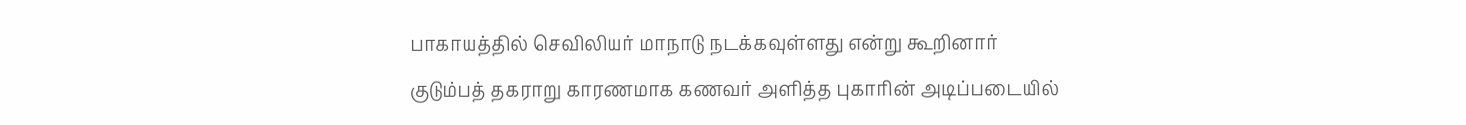பாகாயத்தில் செவிலியர் மாநாடு நடக்கவுள்ளது என்று கூறினார்
குடும்பத் தகராறு காரணமாக கணவர் அளித்த புகாரின் அடிப்படையில்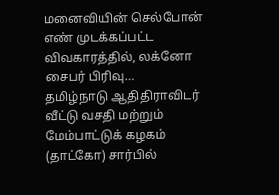மனைவியின் செல்போன் எண் முடக்கப்பட்ட விவகாரத்தில், லக்னோ சைபர் பிரிவு…
தமிழ்நாடு ஆதிதிராவிடர் வீட்டு வசதி மற்றும் மேம்பாட்டுக் கழகம் (தாட்கோ) சார்பில்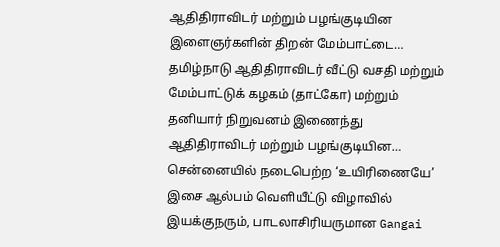ஆதிதிராவிடர் மற்றும் பழங்குடியின இளைஞர்களின் திறன் மேம்பாட்டை…
தமிழ்நாடு ஆதிதிராவிடர் வீட்டு வசதி மற்றும் மேம்பாட்டுக் கழகம் (தாட்கோ) மற்றும் தனியார் நிறுவனம் இணைந்து ஆதிதிராவிடர் மற்றும் பழங்குடியின…
சென்னையில் நடைபெற்ற ‘உயிரிணையே’ இசை ஆல்பம் வெளியீட்டு விழாவில் இயக்குநரும், பாடலாசிரியருமான Gangai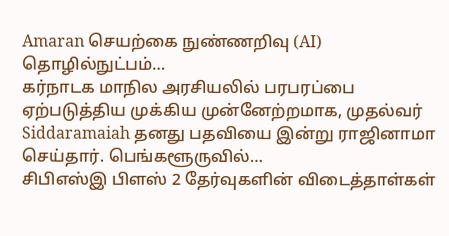Amaran செயற்கை நுண்ணறிவு (AI) தொழில்நுட்பம்…
கர்நாடக மாநில அரசியலில் பரபரப்பை ஏற்படுத்திய முக்கிய முன்னேற்றமாக, முதல்வர் Siddaramaiah தனது பதவியை இன்று ராஜினாமா செய்தார். பெங்களூருவில்…
சிபிஎஸ்இ பிளஸ் 2 தேர்வுகளின் விடைத்தாள்கள்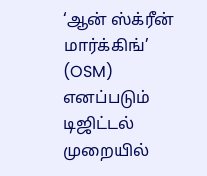‘ஆன் ஸ்க்ரீன் மார்க்கிங்’ (OSM) எனப்படும் டிஜிட்டல் முறையில்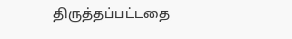திருத்தப்பட்டதை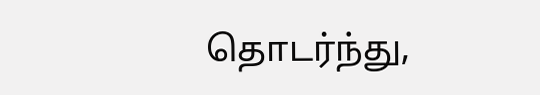தொடர்ந்து,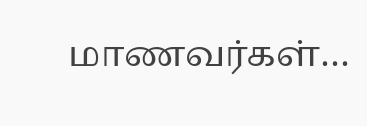மாணவர்கள்…